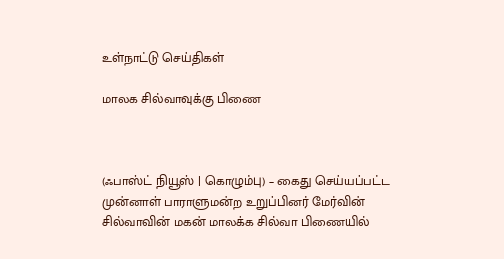உள்நாட்டு செய்திகள்

மாலக சில்வாவுக்கு பிணை



(ஃபாஸ்ட் நியூஸ் | கொழும்பு) – கைது செய்யப்பட்ட முன்னாள் பாராளுமன்ற உறுப்பினர் மேர்வின் சில்வாவின் மகன் மாலக்க சில்வா பிணையில்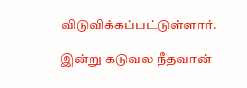விடுவிக்கப்பட்டுள்ளார்.

இன்று கடுவல நீதவான்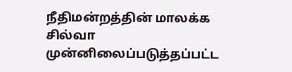நீதிமன்றத்தின் மாலக்க சில்வா முன்னிலைப்படுத்தப்பட்ட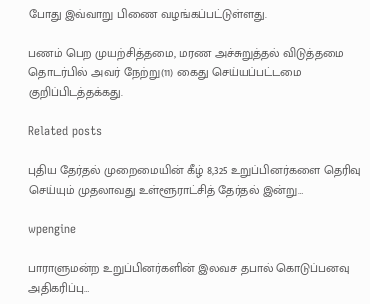போது இவ்வாறு பிணை வழங்கப்பட்டுள்ளது.

பணம் பெற முயற்சித்தமை, மரண அச்சுறுத்தல் விடுத்தமை தொடர்பில் அவர் நேற்று(11) கைது செய்யப்பட்டமை குறிப்பிடத்தக்கது.

Related posts

புதிய தேர்தல் முறைமையின் கீழ் 8,325 உறுப்பினர்களை தெரிவு செய்யும் முதலாவது உள்ளூராட்சித் தேர்தல் இன்று…

wpengine

பாராளுமன்ற உறுப்பினர்களின் இலவச தபால் கொடுப்பனவு அதிகரிப்பு…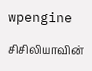wpengine

சிசிலியாவின்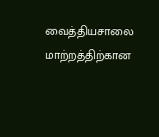வைத்தியசாலை மாற்றத்திற்கான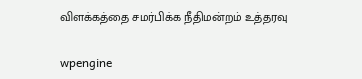விளக்கத்தை சமர்பிக்க நீதிமன்றம் உத்தரவு

wpengine